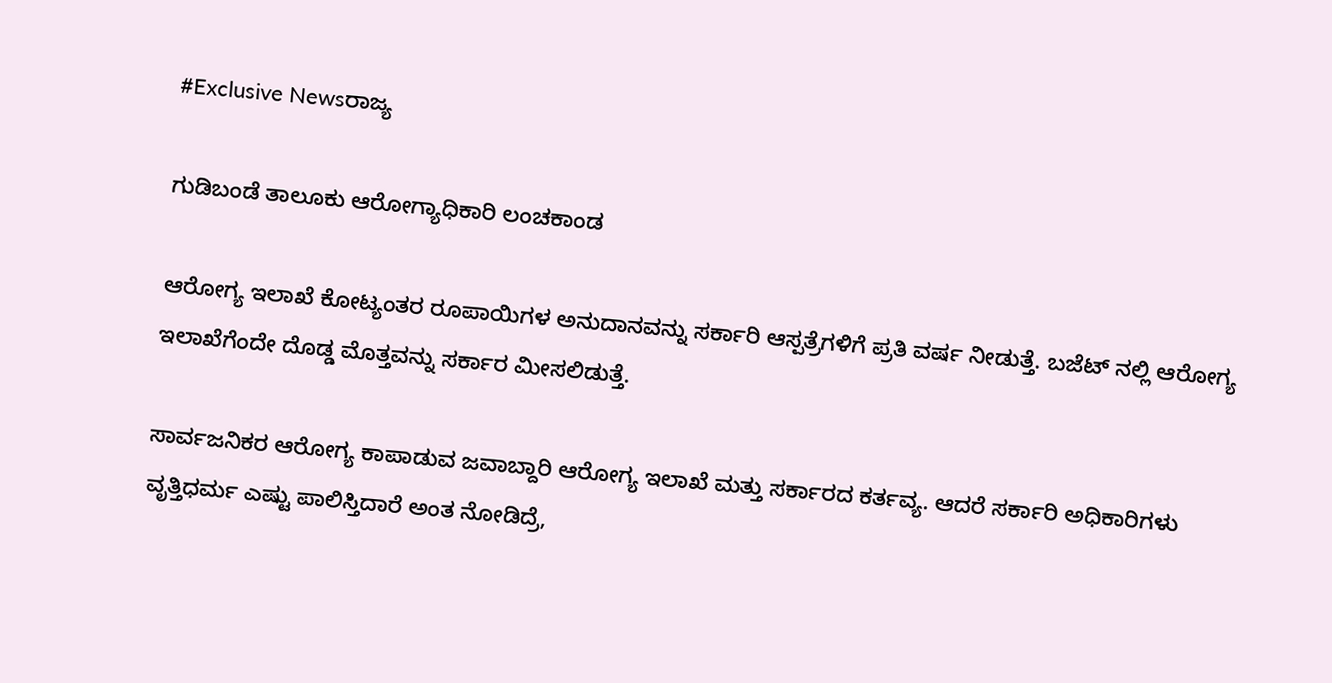#Exclusive Newsರಾಜ್ಯ

ಗುಡಿಬಂಡೆ ತಾಲೂಕು ಆರೋಗ್ಯಾಧಿಕಾರಿ ಲಂಚಕಾಂಡ

ಆರೋಗ್ಯ ಇಲಾಖೆ ಕೋಟ್ಯಂತರ ರೂಪಾಯಿಗಳ ಅನುದಾನವನ್ನು ಸರ್ಕಾರಿ ಆಸ್ಪತ್ರೆಗಳಿಗೆ ಪ್ರತಿ ವರ್ಷ ನೀಡುತ್ತೆ. ಬಜೆಟ್ ನಲ್ಲಿ ಆರೋಗ್ಯ ಇಲಾಖೆಗೆಂದೇ ದೊಡ್ಡ ಮೊತ್ತವನ್ನು ಸರ್ಕಾರ ಮೀಸಲಿಡುತ್ತೆ.

ಸಾರ್ವಜನಿಕರ ಆರೋಗ್ಯ ಕಾಪಾಡುವ ಜವಾಬ್ದಾರಿ ಆರೋಗ್ಯ ಇಲಾಖೆ ಮತ್ತು ಸರ್ಕಾರದ ಕರ್ತವ್ಯ. ಆದರೆ ಸರ್ಕಾರಿ ಅಧಿಕಾರಿಗಳು ವೃತ್ತಿಧರ್ಮ ಎಷ್ಟು ಪಾಲಿಸ್ತಿದಾರೆ ಅಂತ ನೋಡಿದ್ರೆ,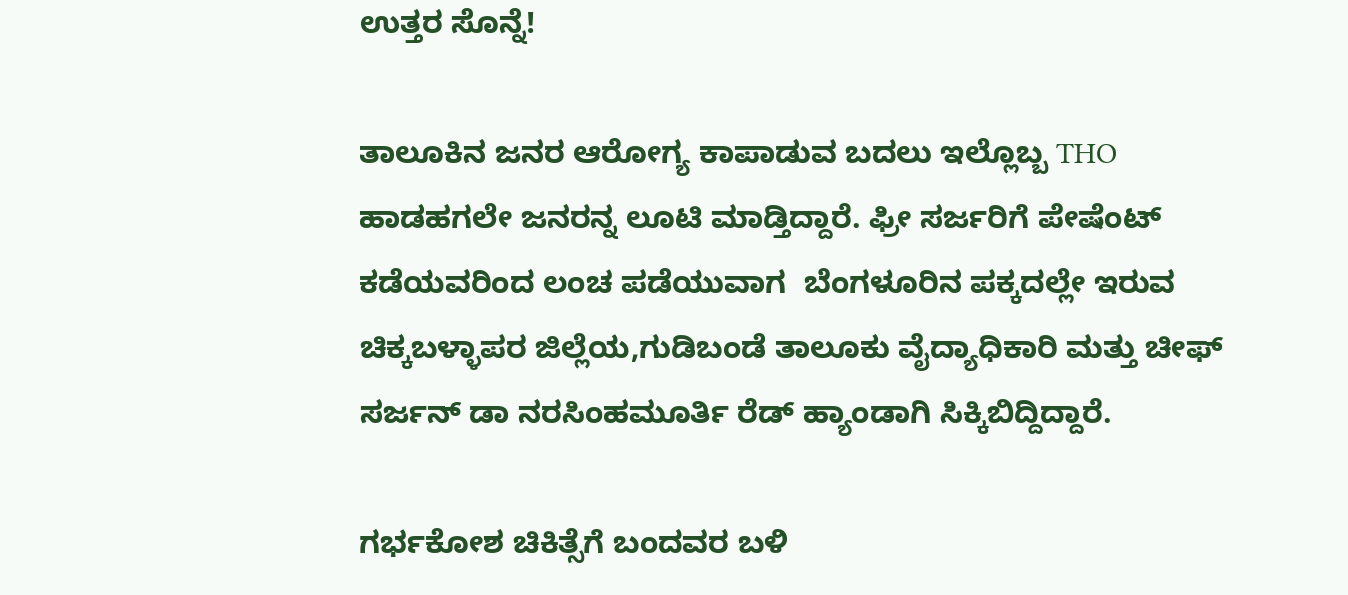ಉತ್ತರ ಸೊನ್ನೆ!

ತಾಲೂಕಿನ ಜನರ ಆರೋಗ್ಯ ಕಾಪಾಡುವ ಬದಲು ಇಲ್ಲೊಬ್ಬ THO ಹಾಡಹಗಲೇ ಜನರನ್ನ ಲೂಟಿ ಮಾಡ್ತಿದ್ದಾರೆ. ಫ್ರೀ ಸರ್ಜರಿಗೆ ಪೇಷೆಂಟ್ ಕಡೆಯವರಿಂದ ಲಂಚ ಪಡೆಯುವಾಗ  ಬೆಂಗಳೂರಿನ ಪಕ್ಕದಲ್ಲೇ ಇರುವ ಚಿಕ್ಕಬಳ್ಳಾಪರ ಜಿಲ್ಲೆಯ,ಗುಡಿಬಂಡೆ ತಾಲೂಕು ವೈದ್ಯಾಧಿಕಾರಿ ಮತ್ತು ಚೀಫ್ ಸರ್ಜನ್ ಡಾ ನರಸಿಂಹಮೂರ್ತಿ ರೆಡ್ ಹ್ಯಾಂಡಾಗಿ ಸಿಕ್ಕಿಬಿದ್ದಿದ್ದಾರೆ.

ಗರ್ಭಕೋಶ ಚಿಕಿತ್ಸೆಗೆ ಬಂದವರ ಬಳಿ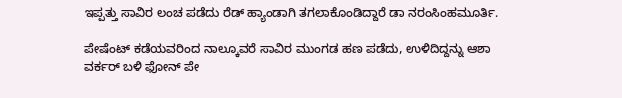ಇಪ್ಪತ್ತು ಸಾವಿರ ಲಂಚ ಪಡೆದು ರೆಡ್ ಹ್ಯಾಂಡಾಗಿ ತಗಲಾಕೊಂಡಿದ್ದಾರೆ ಡಾ ನರಂಸಿಂಹಮೂರ್ತಿ.

ಪೇಷೆಂಟ್ ಕಡೆಯವರಿಂದ ನಾಲ್ಕೂವರೆ ಸಾವಿರ ಮುಂಗಡ ಹಣ ಪಡೆದು, ಉಳಿದಿದ್ದನ್ನು ಆಶಾ ವರ್ಕರ್ ಬಳಿ ಫೋನ್ ಪೇ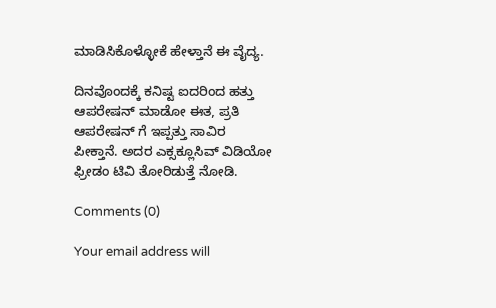ಮಾಡಿಸಿಕೊಳ್ಳೋಕೆ ಹೇಳ್ತಾನೆ ಈ ವೈದ್ಯ.

ದಿನವೊಂದಕ್ಕೆ ಕನಿಷ್ಟ ಐದರಿಂದ ಹತ್ತು ಆಪರೇಷನ್ ಮಾಡೋ ಈತ, ಪ್ರತಿ ಆಪರೇಷನ್ ಗೆ ಇಪ್ಪತ್ತು ಸಾವಿರ ಪೀಕ್ತಾನೆ. ಅದರ ಎಕ್ಸಕ್ಲೂಸಿವ್ ವಿಡಿಯೋ ಫ್ರೀಡಂ ಟಿವಿ ತೋರಿಡುತ್ತೆ ನೋಡಿ.

Comments (0)

Your email address will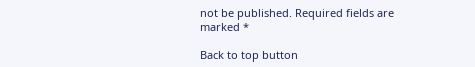not be published. Required fields are marked *

Back to top button